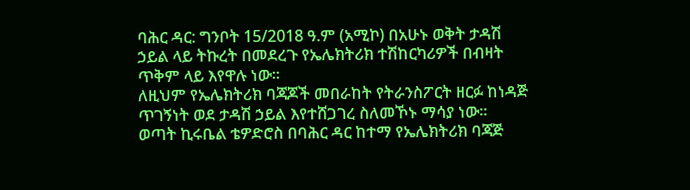ባሕር ዳር: ግንቦት 15/2018 ዓ.ም (አሚኮ) በአሁኑ ወቅት ታዳሽ ኃይል ላይ ትኩረት በመደረጉ የኤሌክትሪክ ተሽከርካሪዎች በብዛት ጥቅም ላይ እየዋሉ ነው፡፡
ለዚህም የኤሌክትሪክ ባጃጆች መበራከት የትራንስፖርት ዘርፉ ከነዳጅ ጥገኝነት ወደ ታዳሽ ኃይል እየተሸጋገረ ስለመኾኑ ማሳያ ነው፡፡
ወጣት ኪሩቤል ቴዎድሮስ በባሕር ዳር ከተማ የኤሌክትሪክ ባጃጅ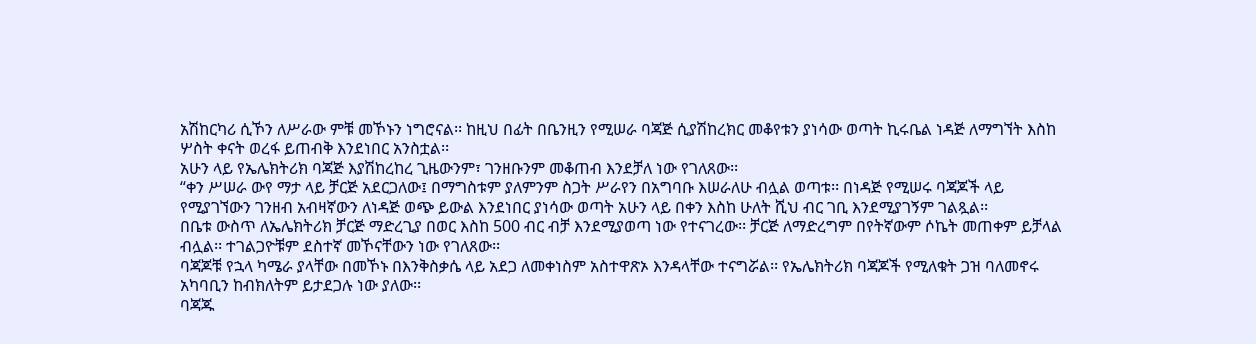አሽከርካሪ ሲኾን ለሥራው ምቹ መኾኑን ነግሮናል፡፡ ከዚህ በፊት በቤንዚን የሚሠራ ባጃጅ ሲያሽከረክር መቆየቱን ያነሳው ወጣት ኪሩቤል ነዳጅ ለማግኘት እስከ ሦስት ቀናት ወረፋ ይጠብቅ እንደነበር አንስቷል፡፡
አሁን ላይ የኤሌክትሪክ ባጃጅ እያሽከረከረ ጊዜውንም፣ ገንዘቡንም መቆጠብ እንደቻለ ነው የገለጸው፡፡
“ቀን ሥሠራ ውየ ማታ ላይ ቻርጅ አደርጋለው፤ በማግስቱም ያለምንም ስጋት ሥራየን በአግባቡ እሠራለሁ ብሏል ወጣቱ፡፡ በነዳጅ የሚሠሩ ባጃጆች ላይ የሚያገኘውን ገንዘብ አብዛኛውን ለነዳጅ ወጭ ይውል እንደነበር ያነሳው ወጣት አሁን ላይ በቀን እስከ ሁለት ሺህ ብር ገቢ እንደሚያገኝም ገልጿል፡፡
በቤቱ ውስጥ ለኤሌክትሪክ ቻርጅ ማድረጊያ በወር እስከ 500 ብር ብቻ እንደሚያወጣ ነው የተናገረው፡፡ ቻርጅ ለማድረግም በየትኛውም ሶኬት መጠቀም ይቻላል ብሏል፡፡ ተገልጋዮቹም ደስተኛ መኾናቸውን ነው የገለጸው፡፡
ባጃጆቹ የኋላ ካሜራ ያላቸው በመኾኑ በእንቅስቃሴ ላይ አደጋ ለመቀነስም አስተዋጽኦ እንዳላቸው ተናግሯል፡፡ የኤሌክትሪክ ባጃጆች የሚለቁት ጋዝ ባለመኖሩ አካባቢን ከብክለትም ይታደጋሉ ነው ያለው፡፡
ባጃጁ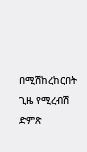በሚሽከረከርበት ጊዜ የሚረብሽ ድምጽ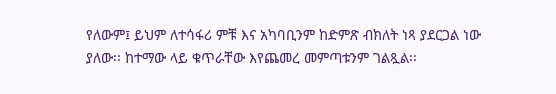የለውም፤ ይህም ለተሳፋሪ ምቹ እና አካባቢንም ከድምጽ ብክለት ነጻ ያደርጋል ነው ያለው፡፡ ከተማው ላይ ቁጥራቸው እየጨመረ መምጣቱንም ገልጿል፡፡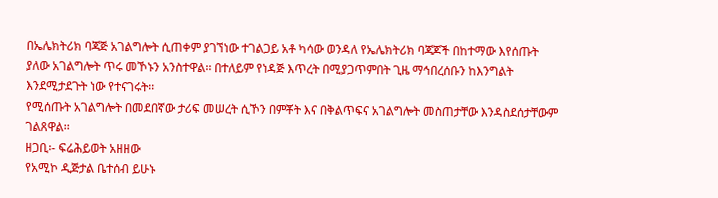በኤሌክትሪክ ባጃጅ አገልግሎት ሲጠቀም ያገኘነው ተገልጋይ አቶ ካሳው ወንዳለ የኤሌክትሪክ ባጃጆች በከተማው እየሰጡት ያለው አገልግሎት ጥሩ መኾኑን አንስተዋል፡፡ በተለይም የነዳጅ እጥረት በሚያጋጥምበት ጊዜ ማኅበረሰቡን ከእንግልት እንደሚታደጉት ነው የተናገሩት፡፡
የሚሰጡት አገልግሎት በመደበኛው ታሪፍ መሠረት ሲኾን በምቾት እና በቅልጥፍና አገልግሎት መስጠታቸው እንዳስደሰታቸውም ገልጸዋል፡፡
ዘጋቢ፡- ፍሬሕይወት አዘዘው
የአሚኮ ዲጅታል ቤተሰብ ይሁኑ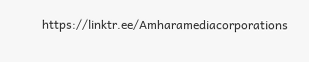https://linktr.ee/Amharamediacorporations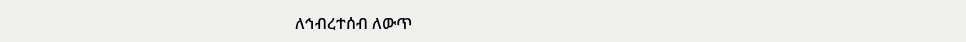ለኅብረተሰብ ለውጥ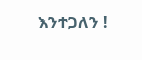እንተጋለን !